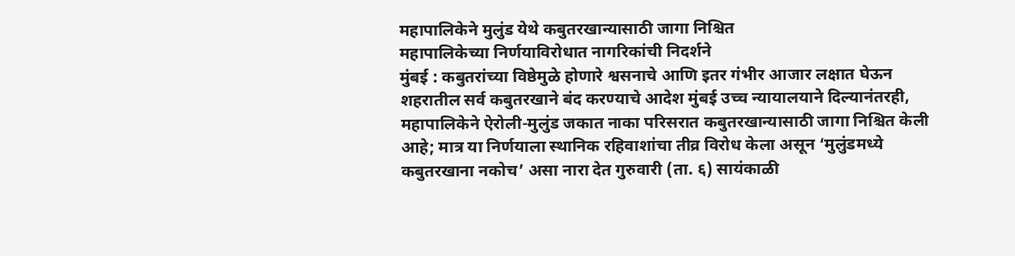महापालिकेने मुलुंड येथे कबुतरखान्यासाठी जागा निश्चित
महापालिकेच्या निर्णयाविरोधात नागरिकांची निदर्शने
मुंबई : कबुतरांच्या विष्ठेमुळे होणारे श्वसनाचे आणि इतर गंभीर आजार लक्षात घेऊन शहरातील सर्व कबुतरखाने बंद करण्याचे आदेश मुंबई उच्च न्यायालयाने दिल्यानंतरही, महापालिकेने ऐरोली-मुलुंड जकात नाका परिसरात कबुतरखान्यासाठी जागा निश्चित केली आहे; मात्र या निर्णयाला स्थानिक रहिवाशांचा तीव्र विरोध केला असून ‘मुलुंडमध्ये कबुतरखाना नकोच’ असा नारा देत गुरुवारी (ता. ६) सायंकाळी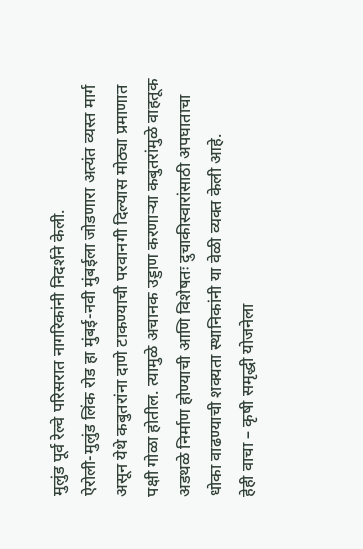मुलुंड पूर्व रेल्वे परिसरात नागरिकांनी निदर्शने केली.
ऐरोली-मुलुंड लिंक रोड हा मुंबई-नवी मुंबईला जोडणारा अत्यंत व्यस्त मार्ग असून येथे कबुतरांना दाणे टाकण्याची परवानगी दिल्यास मोठ्या प्रमाणात पक्षी गोळा होतील. त्यामुळे अचानक उड्डाण करणाऱ्या कबुतरांमुळे वाहतूक अडथळे निर्माण होण्याची आणि विशेषतः दुचाकीस्वारांसाठी अपघाताचा धोका वाढण्याची शक्यता स्थानिकांनी या वेळी व्यक्त केली आहे.
हेही वाचा – कृषी समृद्धी योजनेला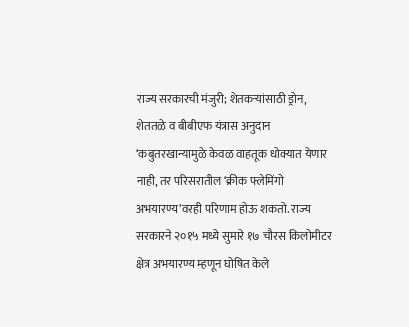राज्य सरकारची मंजुरी; शेतकऱ्यांसाठी ड्रोन, शेततळे व बीबीएफ यंत्रास अनुदान
‘कबुतरखान्यामुळे केवळ वाहतूक धोक्यात येणार नाही, तर परिसरातील ‘क्रीक फ्लेमिंगो अभयारण्य’वरही परिणाम होऊ शकतो. राज्य सरकारने २०१५ मध्ये सुमारे १७ चौरस किलोमीटर क्षेत्र अभयारण्य म्हणून घोषित केले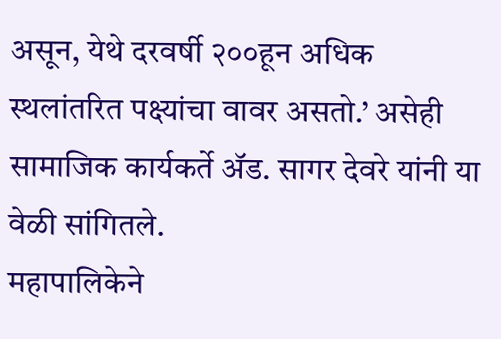असून, येथे दरवर्षी २००हून अधिक स्थलांतरित पक्ष्यांचा वावर असतो.’ असेही सामाजिक कार्यकर्ते ॲड. सागर देवरे यांनी या वेळी सांगितले.
महापालिकेने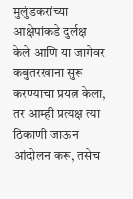मुलुंडकरांच्या आक्षेपांकडे दुर्लक्ष केले आणि या जागेवर कबुतरखाना सुरू करण्याचा प्रयत्न केला, तर आम्ही प्रत्यक्ष त्या ठिकाणी जाऊन आंदोलन करू, तसेच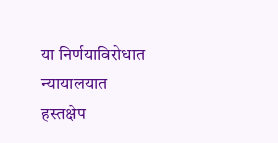या निर्णयाविरोधात न्यायालयात हस्तक्षेप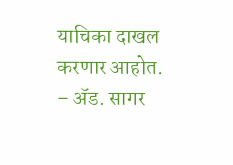याचिका दाखल करणार आहोत.
– ॲड. सागर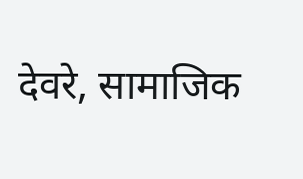देवरे, सामाजिक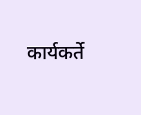कार्यकर्ते